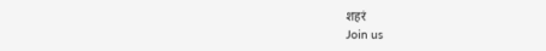शहरं
Join us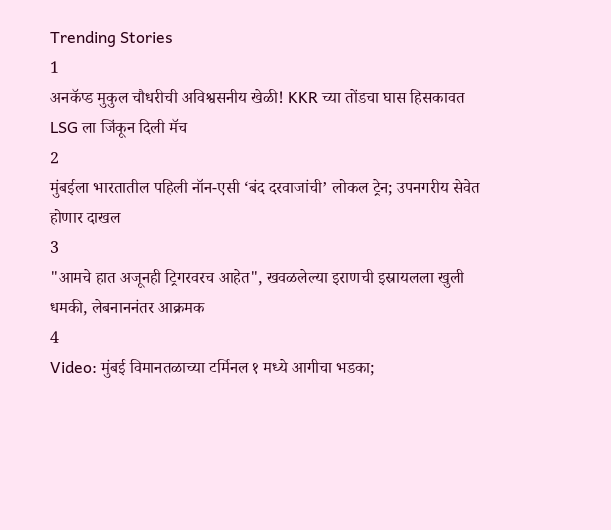Trending Stories
1
अनकॅप्ड मुकुल चौधरीची अविश्वसनीय खेळी! KKR च्या तोंडचा घास हिसकावत LSG ला जिंकून दिली मॅच
2
मुंबईला भारतातील पहिली नॉन-एसी ‘बंद दरवाजांची’ लोकल ट्रेन; उपनगरीय सेवेत होणार दाखल
3
"आमचे हात अजूनही ट्रिगरवरच आहेत", खवळलेल्या इराणची इस्रायलला खुली धमकी, लेबनाननंतर आक्रमक
4
Video: मुंबई विमानतळाच्या टर्मिनल १ मध्ये आगीचा भडका;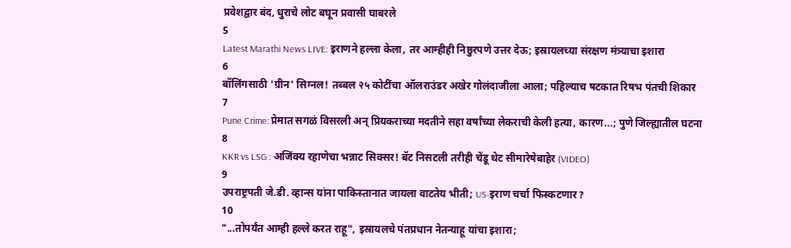प्रवेशद्वार बंद, धुराचे लोट बघून प्रवासी घाबरले
5
Latest Marathi News LIVE: इराणने हल्ला केला, तर आम्हीही निष्ठुरपणे उत्तर देऊ; इस्रायलच्या संरक्षण मंत्र्याचा इशारा
6
बॉलिंगसाठी 'ग्रीन' सिग्नल! तब्बल २५ कोटींचा ऑलराउंडर अखेर गोलंदाजीला आला; पहिल्याच षटकात रिषभ पंतची शिकार
7
Pune Crime: प्रेमात सगळं विसरली अन् प्रियकराच्या मदतीने सहा वर्षांच्या लेकराची केली हत्या, कारण...; पुणे जिल्ह्यातील घटना
8
KKR vs LSG : अजिंक्य रहाणेचा भन्नाट सिक्सर! बॅट निसटली तरीही चेंडू थेट सीमारेषेबाहेर (VIDEO)
9
उपराष्ट्रपती जे.डी. व्हान्स यांना पाकिस्तानात जायला वाटतेय भीती; US-इराण चर्चा फिस्कटणार?
10
"...तोपर्यंत आम्ही हल्ले करत राहू", इस्रायलचे पंतप्रधान नेतन्याहू यांचा इशारा;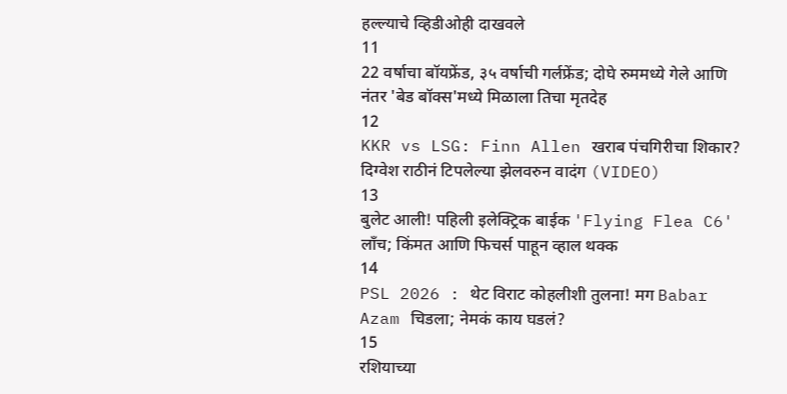हल्ल्याचे व्हिडीओही दाखवले
11
22 वर्षाचा बॉयफ्रेंड, ३५ वर्षाची गर्लफ्रेंड; दोघे रुममध्ये गेले आणि नंतर 'बेड बॉक्स'मध्ये मिळाला तिचा मृतदेह
12
KKR vs LSG: Finn Allen खराब पंचगिरीचा शिकार? दिग्वेश राठीनं टिपलेल्या झेलवरुन वादंग (VIDEO)
13
बुलेट आली! पहिली इलेक्ट्रिक बाईक 'Flying Flea C6' लाँच; किंमत आणि फिचर्स पाहून व्हाल थक्क
14
PSL 2026 : थेट विराट कोहलीशी तुलना! मग Babar Azam चिडला; नेमकं काय घडलं?
15
रशियाच्या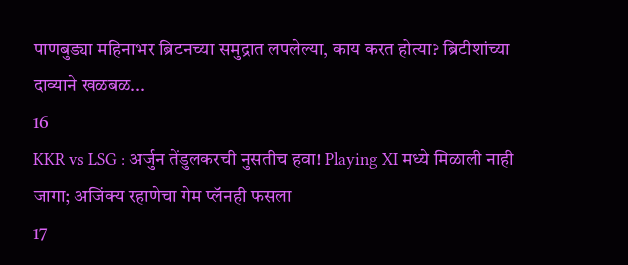पाणबुड्या महिनाभर ब्रिटनच्या समुद्रात लपलेल्या, काय करत होत्या? ब्रिटीशांच्या दाव्याने खळबळ...
16
KKR vs LSG : अर्जुन तेंडुलकरची नुसतीच हवा! Playing XI मध्ये मिळाली नाही जागा; अजिंक्य रहाणेचा गेम प्लॅनही फसला
17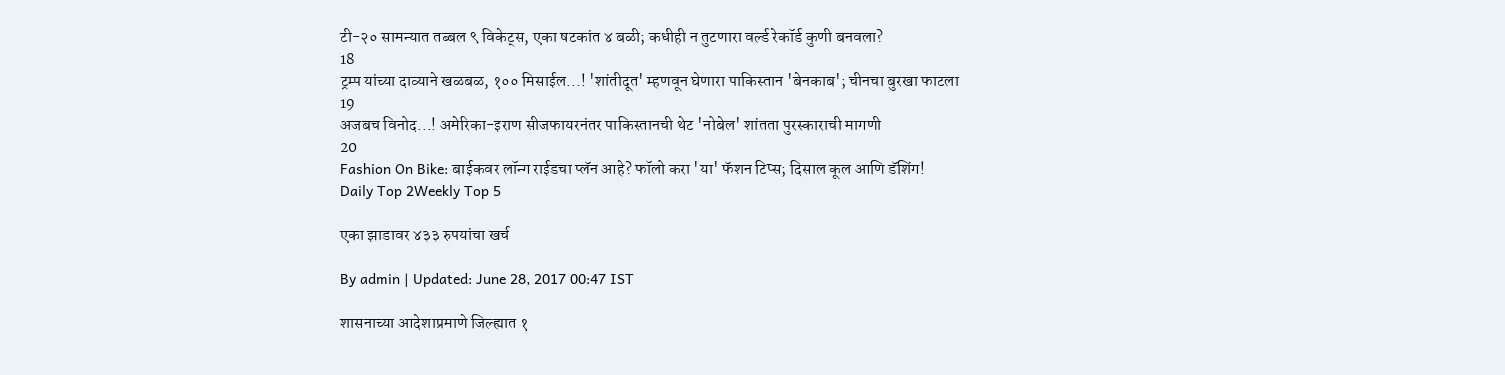टी-२० सामन्यात तब्बल ९ विकेट्स, एका षटकांत ४ बळी; कधीही न तुटणारा वर्ल्ड रेकॉर्ड कुणी बनवला?
18
ट्रम्प यांच्या दाव्याने खळबळ, १०० मिसाईल...! 'शांतीदूत' म्हणवून घेणारा पाकिस्तान 'बेनकाब'; चीनचा बुरखा फाटला
19
अजबच विनोद...! अमेरिका-इराण सीजफायरनंतर पाकिस्तानची थेट 'नोबेल' शांतता पुरस्काराची मागणी
20
Fashion On Bike: बाईकवर लॉन्ग राईडचा प्लॅन आहे? फॉलो करा 'या' फॅशन टिप्स; दिसाल कूल आणि डॅशिंग!
Daily Top 2Weekly Top 5

एका झाडावर ४३३ रुपयांचा खर्च

By admin | Updated: June 28, 2017 00:47 IST

शासनाच्या आदेशाप्रमाणे जिल्ह्यात १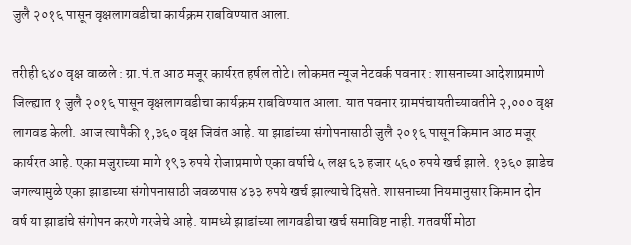जुलै २०१६ पासून वृक्षलागवडीचा कार्यक्रम राबविण्यात आला.

तरीही ६४० वृक्ष वाळले : ग्रा.पं.त आठ मजूर कार्यरत हर्षल तोटे। लोकमत न्यूज नेटवर्क पवनार : शासनाच्या आदेशाप्रमाणे जिल्ह्यात १ जुलै २०१६ पासून वृक्षलागवडीचा कार्यक्रम राबविण्यात आला. यात पवनार ग्रामपंचायतीच्यावतीने २,००० वृक्ष लागवड केली. आज त्यापैकी १,३६० वृक्ष जिवंत आहे. या झाडांच्या संगोपनासाठी जुलै २०१६ पासून किमान आठ मजूर कार्यरत आहे. एका मजुराच्या मागे १९३ रुपये रोजाप्रमाणे एका वर्षाचे ५ लक्ष ६३ हजार ५६० रुपये खर्च झाले. १३६० झाडेच जगल्यामुळे एका झाडाच्या संगोपनासाठी जवळपास ४३३ रुपये खर्च झाल्याचे दिसते. शासनाच्या नियमानुसार किमान दोन वर्ष या झाडांचे संगोपन करणे गरजेचे आहे. यामध्ये झाडांच्या लागवडीचा खर्च समाविष्ट नाही. गतवर्षी मोठा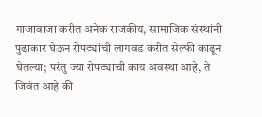गाजावाजा करीत अनेक राजकीय, सामाजिक संस्थांनी पुढाकार घेऊन रोपट्यांची लागवड करीत सेल्फी काढून घेतल्या; परंतु ज्या रोपट्याची काय अवस्था आहे, ते जिवंत आहे की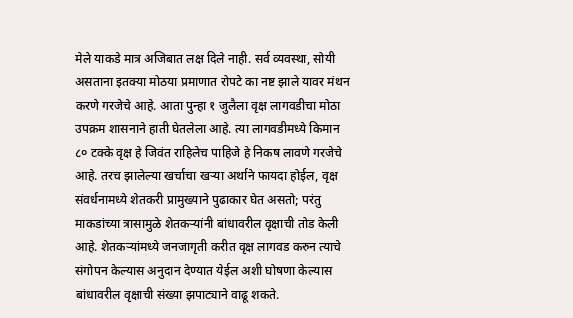मेले याकडे मात्र अजिबात लक्ष दिले नाही. सर्व व्यवस्था, सोयी असताना इतक्या मोठया प्रमाणात रोपटे का नष्ट झाले यावर मंथन करणे गरजेचे आहे. आता पुन्हा १ जुलैला वृक्ष लागवडीचा मोठा उपक्रम शासनाने हाती घेतलेला आहे. त्या लागवडीमध्ये किमान ८० टक्के वृक्ष हे जिवंत राहिलेच पाहिजे हे निकष लावणे गरजेचे आहे. तरच झालेल्या खर्चाचा खऱ्या अर्थाने फायदा होईल, वृक्ष संवर्धनामध्ये शेतकरी प्रामुख्याने पुढाकार घेत असतो; परंतु माकडांच्या त्रासामुळे शेतकऱ्यांनी बांधावरील वृक्षाची तोड केली आहे. शेतकऱ्यांमध्ये जनजागृती करीत वृक्ष लागवड करुन त्याचे संगोपन केल्यास अनुदान देण्यात येईल अशी घोषणा केल्यास बांधावरील वृक्षाची संख्या झपाट्याने वाढू शकते.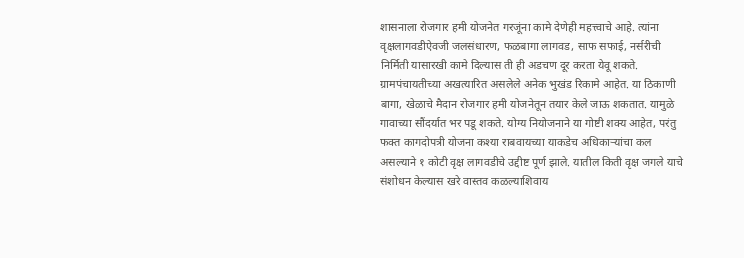शासनाला रोजगार हमी योजनेत गरजूंना कामे देणेही महत्त्वाचे आहे. त्यांना वृक्षलागवडीऐवजी जलसंधारण, फळबागा लागवड, साफ सफाई, नर्सरीची निर्मिती यासारखी कामे दिल्यास ती ही अडचण दूर करता येवू शकते. ग्रामपंचायतीच्या अखत्यारित असलेले अनेक भुखंड रिकामे आहेत. या ठिकाणी बागा, खेळाचे मैदान रोजगार हमी योजनेतून तयार केले जाऊ शकतात. यामुळे गावाच्या सौंदर्यात भर पडू शकते. योग्य नियोजनाने या गोष्टी शक्य आहेत, परंतु फक्त कागदोपत्री योजना कश्या राबवायच्या याकडेच अधिकाऱ्यांचा कल असल्याने १ कोटी वृक्ष लागवडीचे उद्दीष्ट पूर्ण झाले. यातील किती वृक्ष जगले याचे संशोधन केल्यास खरे वास्तव कळल्याशिवाय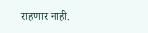राहणार नाही.